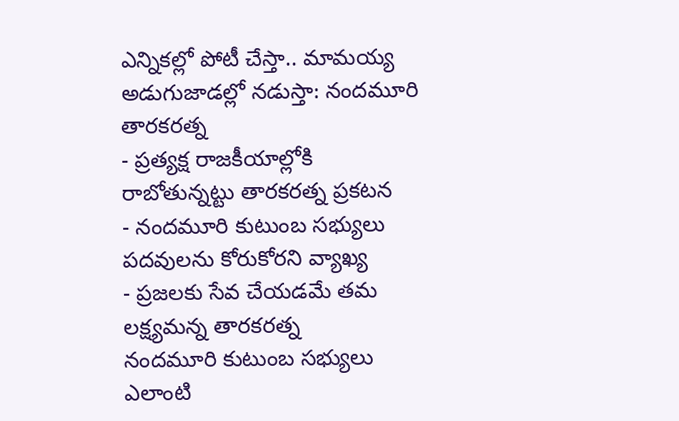ఎన్నికల్లో పోటీ చేస్తా.. మామయ్య అడుగుజాడల్లో నడుస్తా: నందమూరి తారకరత్న
- ప్రత్యక్ష రాజకీయాల్లోకి రాబోతున్నట్టు తారకరత్న ప్రకటన
- నందమూరి కుటుంబ సభ్యులు పదవులను కోరుకోరని వ్యాఖ్య
- ప్రజలకు సేవ చేయడమే తమ లక్ష్యమన్న తారకరత్న
నందమూరి కుటుంబ సభ్యులు ఎలాంటి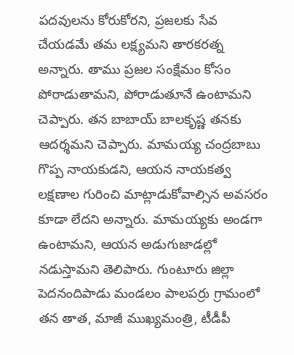పదవులను కోరుకోరని, ప్రజలకు సేవ చేయడమే తమ లక్ష్యమని తారకరత్న అన్నారు. తాము ప్రజల సంక్షేమం కోసం పోరాడుతామని, పోరాడుతూనే ఉంటామని చెప్పారు. తన బాబాయ్ బాలకృష్ణ తనకు ఆదర్శమని చెప్పారు. మామయ్య చంద్రబాబు గొప్ప నాయకుడని, ఆయన నాయకత్వ లక్షణాల గురించి మాట్లాడుకోవాల్సిన అవసరం కూడా లేదని అన్నారు. మామయ్యకు అండగా ఉంటామని, ఆయన అడుగుజాడల్లో నడుస్తామని తెలిపారు. గుంటూరు జిల్లా పెదనందిపాడు మండలం పాలపర్రు గ్రామంలో తన తాత, మాజీ ముఖ్యమంత్రి, టీడీపీ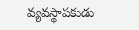వ్యవస్థాపకుడు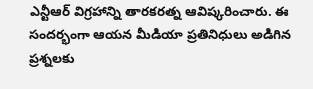ఎన్టీఆర్ విగ్రహాన్ని తారకరత్న ఆవిష్కరించారు. ఈ సందర్భంగా ఆయన మీడియా ప్రతినిధులు అడిగిన ప్రశ్నలకు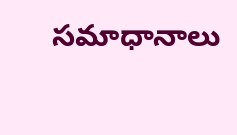సమాధానాలు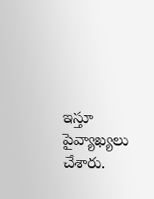ఇస్తూ పైవ్యాఖ్యలు చేశారు.